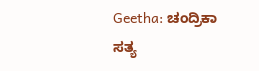Geetha: ಚಂದ್ರಿಕಾ ಸತ್ಯ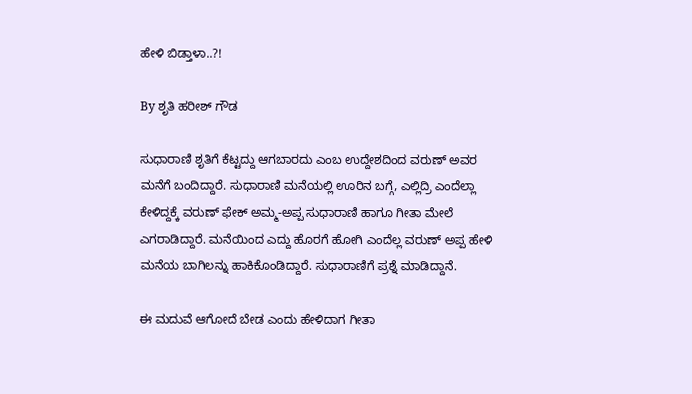ಹೇಳಿ ಬಿಡ್ತಾಳಾ..?!

By ಶೃತಿ ಹರೀಶ್ ಗೌಡ

ಸುಧಾರಾಣಿ ಶೃತಿಗೆ ಕೆಟ್ಟದ್ದು ಆಗಬಾರದು ಎಂಬ ಉದ್ದೇಶದಿಂದ ವರುಣ್ ಅವರ ಮನೆಗೆ ಬಂದಿದ್ದಾರೆ. ಸುಧಾರಾಣಿ ಮನೆಯಲ್ಲಿ ಊರಿನ ಬಗ್ಗೆ, ಎಲ್ಲಿದ್ರಿ ಎಂದೆಲ್ಲಾ ಕೇಳಿದ್ದಕ್ಕೆ ವರುಣ್ ಫೇಕ್ ಅಮ್ಮ-ಅಪ್ಪ ಸುಧಾರಾಣಿ ಹಾಗೂ ಗೀತಾ ಮೇಲೆ ಎಗರಾಡಿದ್ದಾರೆ. ಮನೆಯಿಂದ ಎದ್ದು ಹೊರಗೆ ಹೋಗಿ ಎಂದೆಲ್ಲ ವರುಣ್ ಅಪ್ಪ ಹೇಳಿ ಮನೆಯ ಬಾಗಿಲನ್ನು ಹಾಕಿಕೊಂಡಿದ್ದಾರೆ. ಸುಧಾರಾಣಿಗೆ ಪ್ರಶ್ನೆ ಮಾಡಿದ್ದಾನೆ.

ಈ ಮದುವೆ ಆಗೋದೆ ಬೇಡ ಎಂದು ಹೇಳಿದಾಗ ಗೀತಾ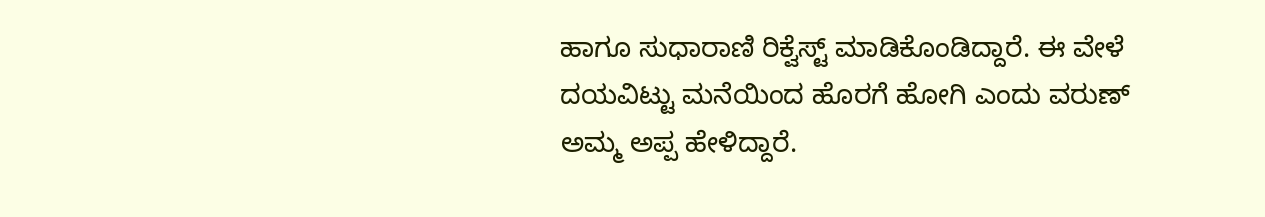ಹಾಗೂ ಸುಧಾರಾಣಿ ರಿಕ್ವೆಸ್ಟ್ ಮಾಡಿಕೊಂಡಿದ್ದಾರೆ. ಈ ವೇಳೆ ದಯವಿಟ್ಟು ಮನೆಯಿಂದ ಹೊರಗೆ ಹೋಗಿ ಎಂದು ವರುಣ್ ಅಮ್ಮ ಅಪ್ಪ ಹೇಳಿದ್ದಾರೆ.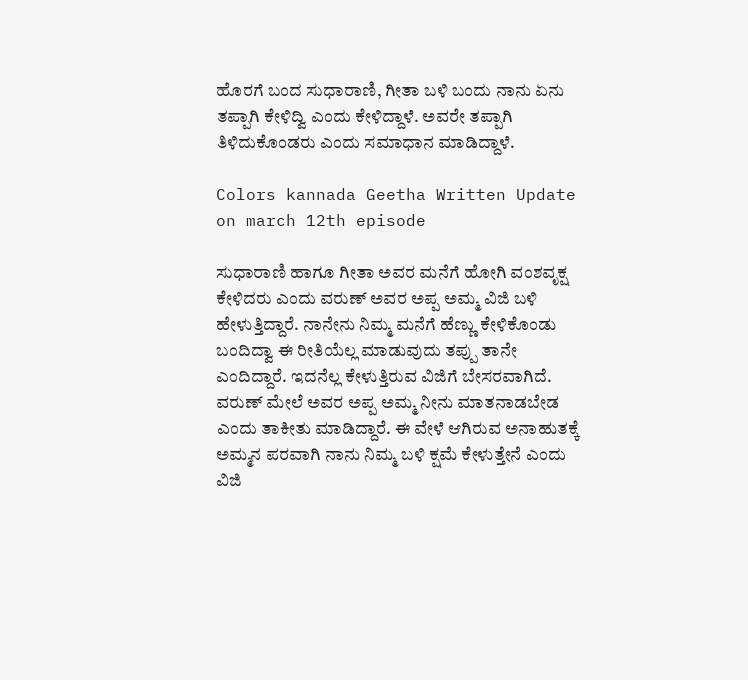ಹೊರಗೆ ಬಂದ ಸುಧಾರಾಣಿ, ಗೀತಾ ಬಳಿ ಬಂದು ನಾನು ಏನು ತಪ್ಪಾಗಿ ಕೇಳಿದ್ವಿ ಎಂದು ಕೇಳಿದ್ದಾಳೆ. ಅವರೇ ತಪ್ಪಾಗಿ ತಿಳಿದುಕೊಂಡರು ಎಂದು ಸಮಾಧಾನ ಮಾಡಿದ್ದಾಳೆ.

Colors kannada Geetha Written Update on march 12th episode

ಸುಧಾರಾಣಿ ಹಾಗೂ ಗೀತಾ ಅವರ ಮನೆಗೆ ಹೋಗಿ ವಂಶವೃಕ್ಷ ಕೇಳಿದರು ಎಂದು ವರುಣ್ ಅವರ ಅಪ್ಪ ಅಮ್ಮ ವಿಜಿ ಬಳಿ ಹೇಳುತ್ತಿದ್ದಾರೆ. ನಾನೇನು ನಿಮ್ಮ ಮನೆಗೆ ಹೆಣ್ಣು ಕೇಳಿಕೊಂಡು ಬಂದಿದ್ವಾ ಈ ರೀತಿಯೆಲ್ಲ ಮಾಡುವುದು ತಪ್ಪು ತಾನೇ ಎಂದಿದ್ದಾರೆ. ಇದನೆಲ್ಲ ಕೇಳುತ್ತಿರುವ ವಿಜಿಗೆ ಬೇಸರವಾಗಿದೆ. ವರುಣ್ ಮೇಲೆ ಅವರ ಅಪ್ಪ ಅಮ್ಮ ನೀನು ಮಾತನಾಡಬೇಡ ಎಂದು ತಾಕೀತು ಮಾಡಿದ್ದಾರೆ. ಈ ವೇಳೆ ಆಗಿರುವ ಅನಾಹುತಕ್ಕೆ ಅಮ್ಮನ ಪರವಾಗಿ ನಾನು ನಿಮ್ಮ ಬಳಿ ಕ್ಷಮೆ ಕೇಳುತ್ತೇನೆ ಎಂದು ವಿಜಿ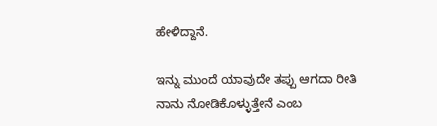ಹೇಳಿದ್ದಾನೆ.

ಇನ್ನು ಮುಂದೆ ಯಾವುದೇ ತಪ್ಪು ಆಗದಾ ರೀತಿ ನಾನು ನೋಡಿಕೊಳ್ಳುತ್ತೇನೆ ಎಂಬ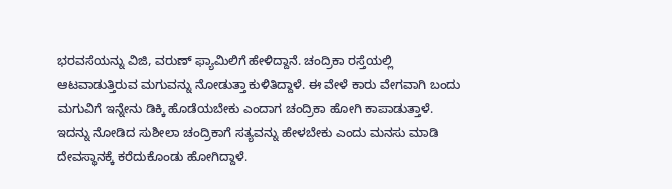ಭರವಸೆಯನ್ನು ವಿಜಿ, ವರುಣ್ ಫ್ಯಾಮಿಲಿಗೆ ಹೇಳಿದ್ದಾನೆ. ಚಂದ್ರಿಕಾ ರಸ್ತೆಯಲ್ಲಿ ಆಟವಾಡುತ್ತಿರುವ ಮಗುವನ್ನು ನೋಡುತ್ತಾ ಕುಳಿತಿದ್ದಾಳೆ. ಈ ವೇಳೆ ಕಾರು ವೇಗವಾಗಿ ಬಂದು ಮಗುವಿಗೆ ಇನ್ನೇನು ಡಿಕ್ಕಿ ಹೊಡೆಯಬೇಕು ಎಂದಾಗ ಚಂದ್ರಿಕಾ ಹೋಗಿ ಕಾಪಾಡುತ್ತಾಳೆ. ಇದನ್ನು ನೋಡಿದ ಸುಶೀಲಾ ಚಂದ್ರಿಕಾಗೆ ಸತ್ಯವನ್ನು ಹೇಳಬೇಕು ಎಂದು ಮನಸು ಮಾಡಿ‌ ದೇವಸ್ಥಾನಕ್ಕೆ ಕರೆದುಕೊಂಡು ಹೋಗಿದ್ದಾಳೆ.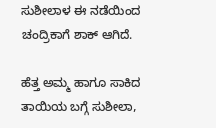ಸುಶೀಲಾಳ ಈ ನಡೆಯಿಂದ ಚಂದ್ರಿಕಾಗೆ ಶಾಕ್ ಆಗಿದೆ.

ಹೆತ್ತ ಅಮ್ಮ ಹಾಗೂ ಸಾಕಿದ ತಾಯಿಯ ಬಗ್ಗೆ ಸುಶೀಲಾ,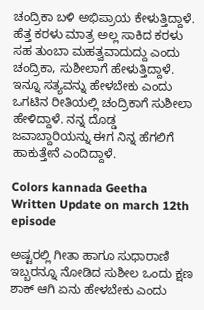ಚಂದ್ರಿಕಾ ಬಳಿ ಅಭಿಪ್ರಾಯ ಕೇಳುತ್ತಿದ್ದಾಳೆ. ಹೆತ್ತ ಕರಳು ಮಾತ್ರ ಅಲ್ಲ ಸಾಕಿದ ಕರಳು ಸಹ ತುಂಬಾ ಮಹತ್ವವಾದುದ್ದು ಎಂದು ಚಂದ್ರಿಕಾ, ಸುಶೀಲಾಗೆ ಹೇಳುತ್ತಿದ್ದಾಳೆ. ಇನ್ನೂ ಸತ್ಯವನ್ನು ಹೇಳಬೇಕು ಎಂದು ಒಗಟಿನ ರೀತಿಯಲ್ಲಿ ಚಂದ್ರಿಕಾಗೆ ಸುಶೀಲಾ ಹೇಳಿದ್ದಾಳೆ. ನನ್ನ ದೊಡ್ಡ ಜವಾಬ್ದಾರಿಯನ್ನು ಈಗ ನಿನ್ನ ಹೆಗಲಿಗೆ ಹಾಕುತ್ತೇನೆ ಎಂದಿದ್ದಾಳೆ.

Colors kannada Geetha Written Update on march 12th episode

ಅಷ್ಟರಲ್ಲಿ ಗೀತಾ ಹಾಗೂ ಸುಧಾರಾಣಿ ಇಬ್ಬರನ್ನೂ ನೋಡಿದ ಸುಶೀಲ ಒಂದು ಕ್ಷಣ ಶಾಕ್ ಆಗಿ ಏನು ಹೇಳಬೇಕು ಎಂದು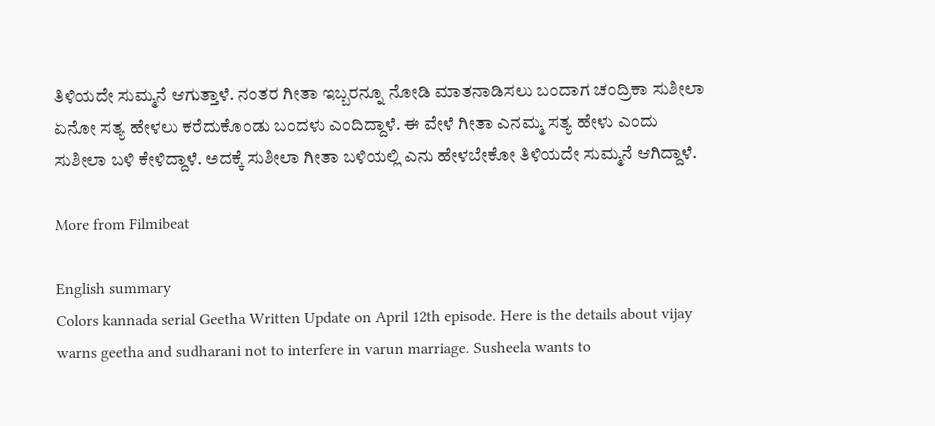ತಿಳಿಯದೇ ಸುಮ್ಮನೆ ಆಗುತ್ತಾಳೆ. ನಂತರ ಗೀತಾ ಇಬ್ಬರನ್ನೂ ನೋಡಿ ಮಾತನಾಡಿಸಲು ಬಂದಾಗ ಚಂದ್ರಿಕಾ ಸುಶೀಲಾ ಏನೋ ಸತ್ಯ ಹೇಳಲು ಕರೆದುಕೊಂಡು ಬಂದಳು ಎಂದಿದ್ದಾಳೆ. ಈ ವೇಳೆ ಗೀತಾ ಎನಮ್ಮ ಸತ್ಯ ಹೇಳು ಎಂದು ಸುಶೀಲಾ ಬಳಿ ಕೇಳಿದ್ದಾಳೆ. ಅದಕ್ಕೆ ಸುಶೀಲಾ ಗೀತಾ ಬಳಿಯಲ್ಲಿ ಎನು ಹೇಳಬೇಕೋ ತಿಳಿಯದೇ ಸುಮ್ಮನೆ ಆಗಿದ್ದಾಳೆ.

More from Filmibeat

English summary
Colors kannada serial Geetha Written Update on April 12th episode. Here is the details about vijay warns geetha and sudharani not to interfere in varun marriage. Susheela wants to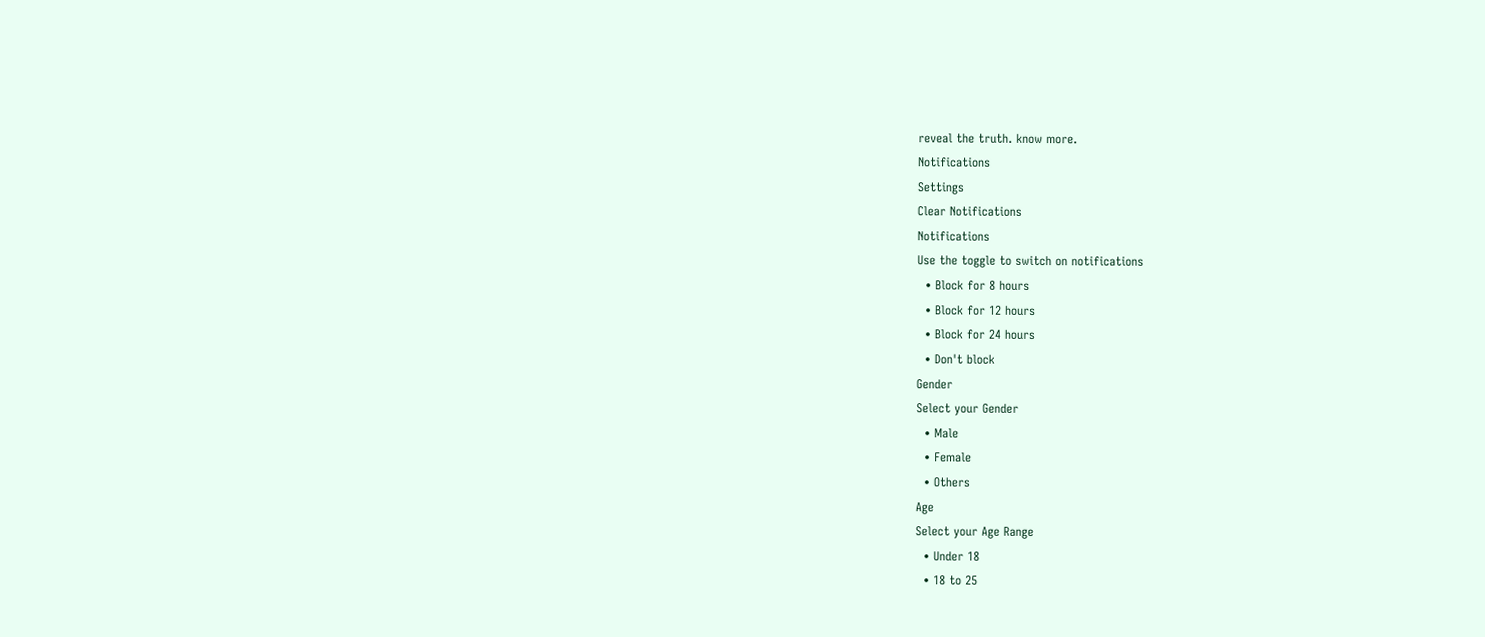reveal the truth. know more.
Notifications
Settings
Clear Notifications
Notifications
Use the toggle to switch on notifications
  • Block for 8 hours
  • Block for 12 hours
  • Block for 24 hours
  • Don't block
Gender
Select your Gender
  • Male
  • Female
  • Others
Age
Select your Age Range
  • Under 18
  • 18 to 25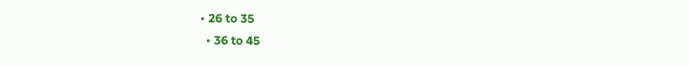• 26 to 35
  • 36 to 45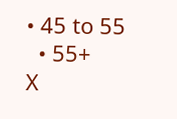• 45 to 55
  • 55+
X